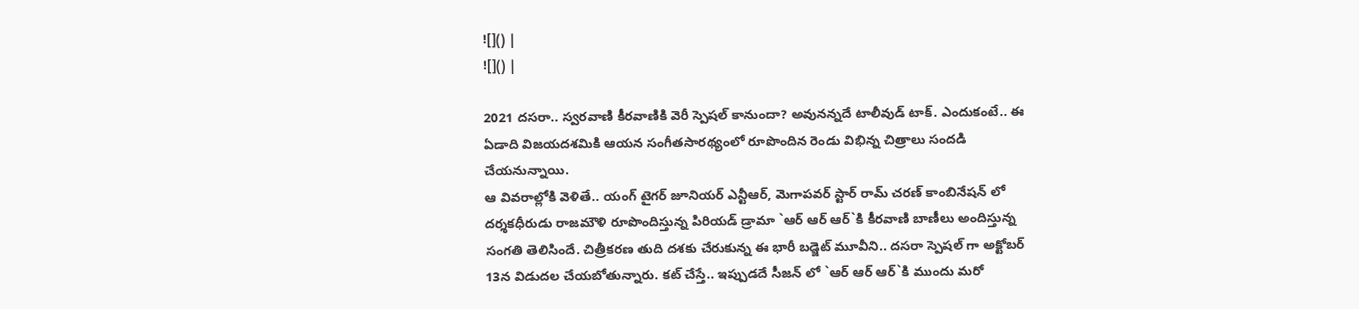![]() |
![]() |

2021 దసరా.. స్వరవాణి కీరవాణికి వెరీ స్పెషల్ కానుందా? అవునన్నదే టాలీవుడ్ టాక్. ఎందుకంటే.. ఈ ఏడాది విజయదశమికి ఆయన సంగీతసారథ్యంలో రూపొందిన రెండు విభిన్న చిత్రాలు సందడి చేయనున్నాయి.
ఆ వివరాల్లోకి వెళితే.. యంగ్ టైగర్ జూనియర్ ఎన్టీఆర్, మెగాపవర్ స్టార్ రామ్ చరణ్ కాంబినేషన్ లో దర్శకధీరుడు రాజమౌళి రూపొందిస్తున్న పిరియడ్ డ్రామా `ఆర్ ఆర్ ఆర్`కి కీరవాణి బాణీలు అందిస్తున్న సంగతి తెలిసిందే. చిత్రీకరణ తుది దశకు చేరుకున్న ఈ భారీ బడ్జెట్ మూవీని.. దసరా స్పెషల్ గా అక్టోబర్ 13న విడుదల చేయబోతున్నారు. కట్ చేస్తే.. ఇప్పుడదే సీజన్ లో `ఆర్ ఆర్ ఆర్`కి ముందు మరో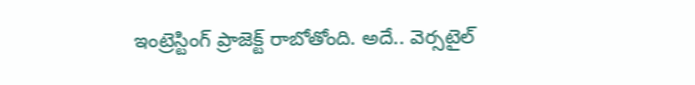ఇంట్రెస్టింగ్ ప్రాజెక్ట్ రాబోతోంది. అదే.. వెర్సటైల్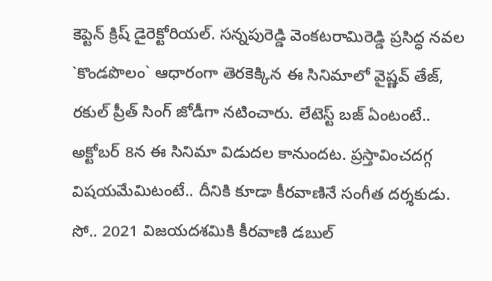కెప్టెన్ క్రిష్ డైరెక్టోరియల్. సన్నపురెడ్డి వెంకటరామిరెడ్డి ప్రసిద్ధ నవల `కొండపొలం` ఆధారంగా తెరకెక్కిన ఈ సినిమాలో వైష్ణవ్ తేజ్, రకుల్ ప్రీత్ సింగ్ జోడీగా నటించారు. లేటెస్ట్ బజ్ ఏంటంటే.. అక్టోబర్ 8న ఈ సినిమా విడుదల కానుందట. ప్రస్తావించదగ్గ విషయమేమిటంటే.. దీనికి కూడా కీరవాణినే సంగీత దర్శకుడు. సో.. 2021 విజయదశమికి కీరవాణి డబుల్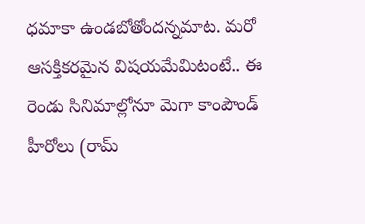ధమాకా ఉండబోతోందన్నమాట. మరో ఆసక్తికరమైన విషయమేమిటంటే.. ఈ రెండు సినిమాల్లోనూ మెగా కాంపౌండ్ హీరోలు (రామ్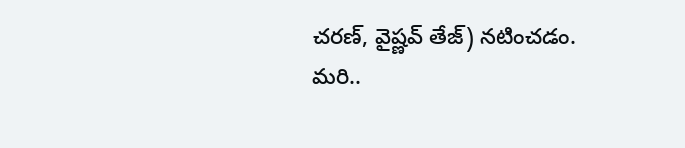చరణ్, వైష్ణవ్ తేజ్) నటించడం.
మరి..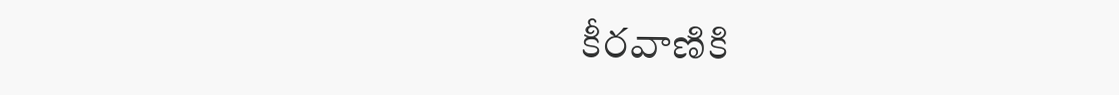కీరవాణికి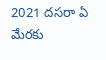2021 దసరా ఏ మేరకు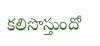కలిసొస్తుందో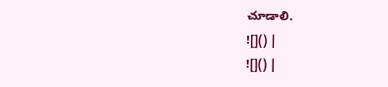చూడాలి.
![]() |
![]() |